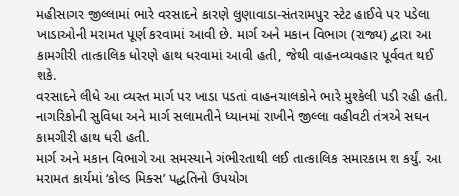મહીસાગર જીલ્લામાં ભારે વરસાદને કારણે લુણાવાડા-સંતરામપુર સ્ટેટ હાઈવે પર પડેલા ખાડાઓની મરામત પૂર્ણ કરવામાં આવી છે. માર્ગ અને મકાન વિભાગ (રાજ્ય) દ્વારા આ કામગીરી તાત્કાલિક ધોરણે હાથ ધરવામાં આવી હતી, જેથી વાહનવ્યવહાર પૂર્વવત થઈ શકે.
વરસાદને લીધે આ વ્યસ્ત માર્ગ પર ખાડા પડતાં વાહનચાલકોને ભારે મુશ્કેલી પડી રહી હતી. નાગરિકોની સુવિધા અને માર્ગ સલામતીને ધ્યાનમાં રાખીને જીલ્લા વહીવટી તંત્રએ સઘન કામગીરી હાથ ધરી હતી.
માર્ગ અને મકાન વિભાગે આ સમસ્યાને ગંભીરતાથી લઈ તાત્કાલિક સમારકામ શ કર્યું. આ મરામત કાર્યમાં ‘કોલ્ડ મિક્સ’ પદ્ધતિનો ઉપયોગ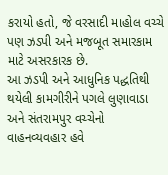કરાયો હતો, જે વરસાદી માહોલ વચ્ચે પણ ઝડપી અને મજબૂત સમારકામ માટે અસરકારક છે.
આ ઝડપી અને આધુનિક પદ્ધતિથી થયેલી કામગીરીને પગલે લુણાવાડા અને સંતરામપુર વચ્ચેનો વાહનવ્યવહાર હવે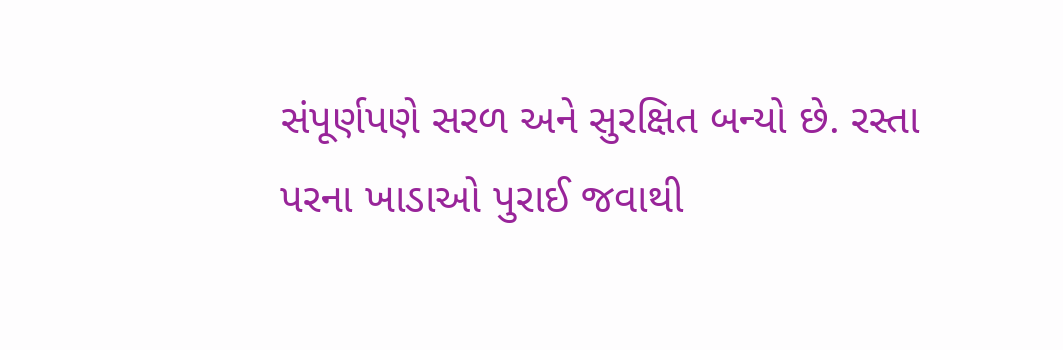સંપૂર્ણપણે સરળ અને સુરક્ષિત બન્યો છે. રસ્તા પરના ખાડાઓ પુરાઈ જવાથી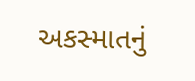અકસ્માતનું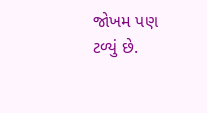જોખમ પણ ટળ્યું છે.